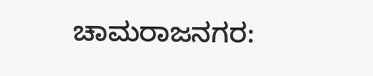ಚಾಮರಾಜನಗರ: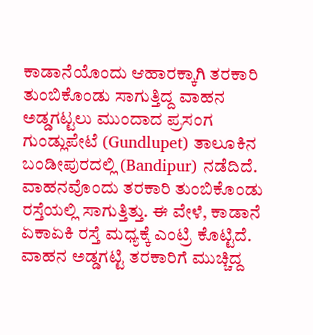ಕಾಡಾನೆಯೊಂದು ಆಹಾರಕ್ಕಾಗಿ ತರಕಾರಿ ತುಂಬಿಕೊಂಡು ಸಾಗುತ್ತಿದ್ದ ವಾಹನ ಅಡ್ಡಗಟ್ಟಲು ಮುಂದಾದ ಪ್ರಸಂಗ ಗುಂಡ್ಲುಪೇಟೆ (Gundlupet) ತಾಲೂಕಿನ ಬಂಡೀಪುರದಲ್ಲಿ (Bandipur) ನಡೆದಿದೆ.
ವಾಹನವೊಂದು ತರಕಾರಿ ತುಂಬಿಕೊಂಡು ರಸ್ತೆಯಲ್ಲಿ ಸಾಗುತ್ತಿತ್ತು. ಈ ವೇಳೆ, ಕಾಡಾನೆ ಏಕಾಏಕಿ ರಸ್ತೆ ಮಧ್ಯಕ್ಕೆ ಎಂಟ್ರಿ ಕೊಟ್ಟಿದೆ. ವಾಹನ ಅಡ್ಡಗಟ್ಟಿ ತರಕಾರಿಗೆ ಮುಚ್ಚಿದ್ದ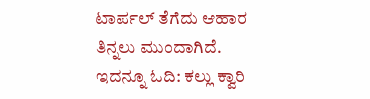ಟಾರ್ಪಲ್ ತೆಗೆದು ಆಹಾರ ತಿನ್ನಲು ಮುಂದಾಗಿದೆ. ಇದನ್ನೂ ಓದಿ: ಕಲ್ಲು ಕ್ವಾರಿ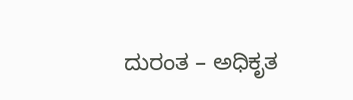ದುರಂತ – ಅಧಿಕೃತ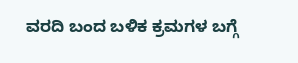ವರದಿ ಬಂದ ಬಳಿಕ ಕ್ರಮಗಳ ಬಗ್ಗೆ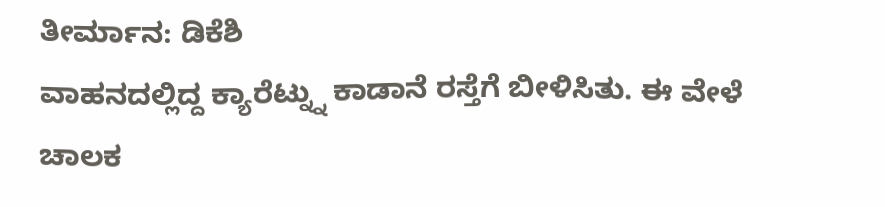ತೀರ್ಮಾನ: ಡಿಕೆಶಿ
ವಾಹನದಲ್ಲಿದ್ದ ಕ್ಯಾರೆಟ್ನ್ನು ಕಾಡಾನೆ ರಸ್ತೆಗೆ ಬೀಳಿಸಿತು. ಈ ವೇಳೆ ಚಾಲಕ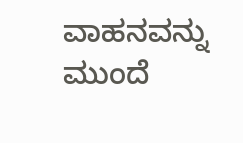ವಾಹನವನ್ನು ಮುಂದೆ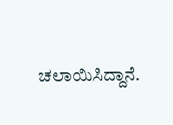ಚಲಾಯಿಸಿದ್ದಾನೆ.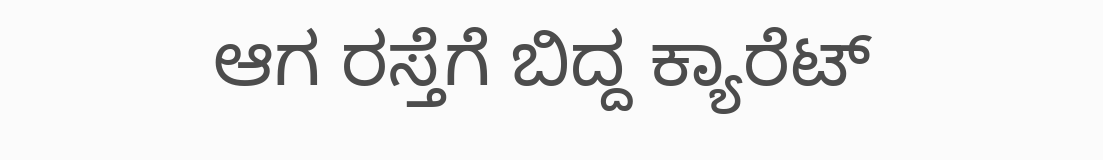ಆಗ ರಸ್ತೆಗೆ ಬಿದ್ದ ಕ್ಯಾರೆಟ್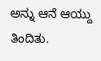ಅನ್ನು ಆನೆ ಆಯ್ದು ತಿಂದಿತು.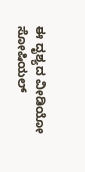ಈ ದೃಶ್ಯದ ವೀಡಿಯೋ ಸೋಷಿಯಲ್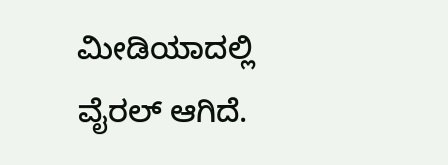ಮೀಡಿಯಾದಲ್ಲಿ ವೈರಲ್ ಆಗಿದೆ.